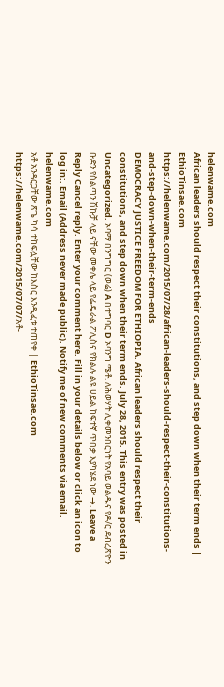helenwame.com
African leaders should respect their constitutions, and step down when their term ends | EthioTinsae.com
https://helenwame.com/2015/07/28/african-leaders-should-respect-their-constitutions-and-step-down-when-their-term-ends
DEMOCRACY JUSTICE FREEDOM FOR ETHIOPIA. African leaders should respect their constitutions, and step down when their term ends. July 28, 2015. This entry was posted in Uncategorized. ኦባማ በንግግር (ወሬ) A በተግባር D ኦባንግ ሜቶ. ለሕወሃት ሊቀመንበርነት የአባይ ወልዱና የዶ/ር ደብረጽዮን ቡድን የስልጣን ሽኩቻ ላይ ናቸው መቀሌ ላይ የፌዴራል ፖሊስና የክልሉ ልዩ ሀይል ከፍተኛ ጥበቃ እያካሄደ ነው →. Leave a Reply Cancel reply. Enter your comment here. Fill in your details below or click an icon to log in:. Email (Address never made public). Notify me of new comments via email.
helenwame.com
አቶ አንዳርጋቸው ጽጌ ካሳ ተከፍሏቸው ከእስር እንዲፈቱ ተጠየቀ | EthioTinsae.com
https://helenwame.com/2015/07/07/አቶ-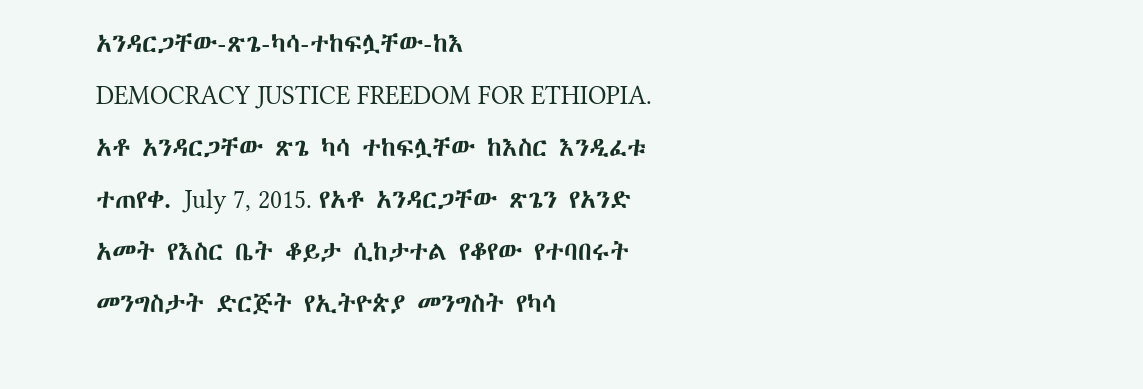አንዳርጋቸው-ጽጌ-ካሳ-ተከፍሏቸው-ከእ
DEMOCRACY JUSTICE FREEDOM FOR ETHIOPIA. አቶ አንዳርጋቸው ጽጌ ካሳ ተከፍሏቸው ከእስር እንዲፈቱ ተጠየቀ. July 7, 2015. የአቶ አንዳርጋቸው ጽጌን የአንድ አመት የእስር ቤት ቆይታ ሲከታተል የቆየው የተባበሩት መንግስታት ድርጅት የኢትዮጵያ መንግስት የካሳ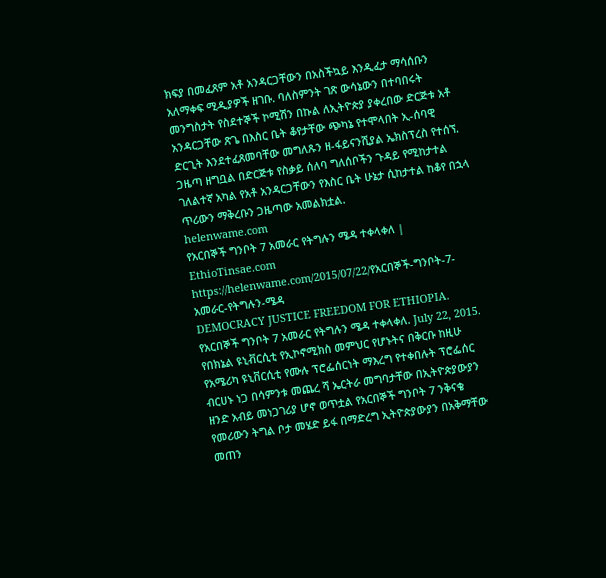ክፍያ በመፈጸም አቶ አንዳርጋቸውን በአስችኳይ እንዲፈታ ማሳሰቡን አለማቀፍ ሚዲያዎች ዘገቡ. ባለስምንት ገጽ ውሳኔውን በተባበሩት መንግስታት የስደተኞች ኮሚሽን በኩል ለኢትዮጵያ ያቀረበው ድርጅቱ አቶ አንዳርጋቸው ጽጌ በእስር ቤት ቆየታቸው ጭካኔ የተሞላበት ኢ-ሰባዊ ድርጊት እንደተፈጸመባቸው መግለጹን ዘ-ፋይናንሺያል ኤክስፕረስ የተሰኘ. ጋዜጣ ዘግቧል በድርጅቱ የስቃይ ሰለባ ግለሰቦችን ጉዳይ የሚከታተል ገለልተኛ አካል የአቶ አንዳርጋቸውን የእስር ቤት ሁኔታ ሲከታተል ከቆየ በኋላ ጥሪውን ማቅረቡን ጋዜጣው አመልክቷል.
helenwame.com
የአርበኞች ግንቦት 7 አመራር የትግሉን ሜዳ ተቀላቀለ | EthioTinsae.com
https://helenwame.com/2015/07/22/የአርበኞች-ግንቦት-7-አመራር-የትግሉን-ሜዳ
DEMOCRACY JUSTICE FREEDOM FOR ETHIOPIA. የአርበኞች ግንቦት 7 አመራር የትግሉን ሜዳ ተቀላቀለ. July 22, 2015. የበክኔል ዩኒቭርሲቲ የኢኮኖሚክስ መምህር የሆኑትና በቅርቡ ከዚሁ የአሜሪካ ዩኒቨርሲቲ የሙሉ ፕሮፌሰርነት ማእረግ የተቀበሉት ፕሮፌሰር ብርሀኑ ነጋ በሳምንቱ መጨረ ሻ ኤርትራ መግባታቸው በኢትዮጵያውያን ዘንድ አብይ መነጋገሪያ ሆኖ ወጥቷል የአርበኞች ግንቦት 7 ንቅናቄ የመሪውን ትግል ቦታ መሄድ ይፋ በማድረግ ኢትዮጵያውያን በአቅማቸው መጠን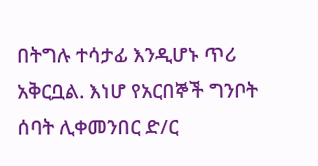በትግሉ ተሳታፊ እንዲሆኑ ጥሪ አቅርቧል. እነሆ የአርበኞች ግንቦት ሰባት ሊቀመንበር ድ/ር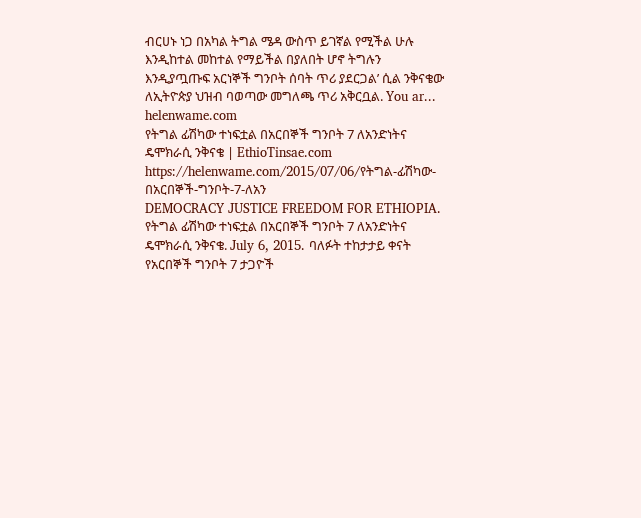ብርሀኑ ነጋ በአካል ትግል ሜዳ ውስጥ ይገኛል የሚችል ሁሉ እንዲከተል መከተል የማይችል በያለበት ሆኖ ትግሉን እንዲያጧጡፍ አርነኞች ግንቦት ሰባት ጥሪ ያደርጋል’ ሲል ንቅናቄው ለኢትዮጵያ ህዝብ ባወጣው መግለጫ ጥሪ አቅርቧል. You ar...
helenwame.com
የትግል ፊሽካው ተነፍቷል በአርበኞች ግንቦት 7 ለአንድነትና ዴሞክራሲ ንቅናቄ | EthioTinsae.com
https://helenwame.com/2015/07/06/የትግል-ፊሽካው-በአርበኞች-ግንቦት-7-ለአን
DEMOCRACY JUSTICE FREEDOM FOR ETHIOPIA. የትግል ፊሽካው ተነፍቷል በአርበኞች ግንቦት 7 ለአንድነትና ዴሞክራሲ ንቅናቄ. July 6, 2015. ባለፉት ተከታታይ ቀናት የአርበኞች ግንቦት 7 ታጋዮች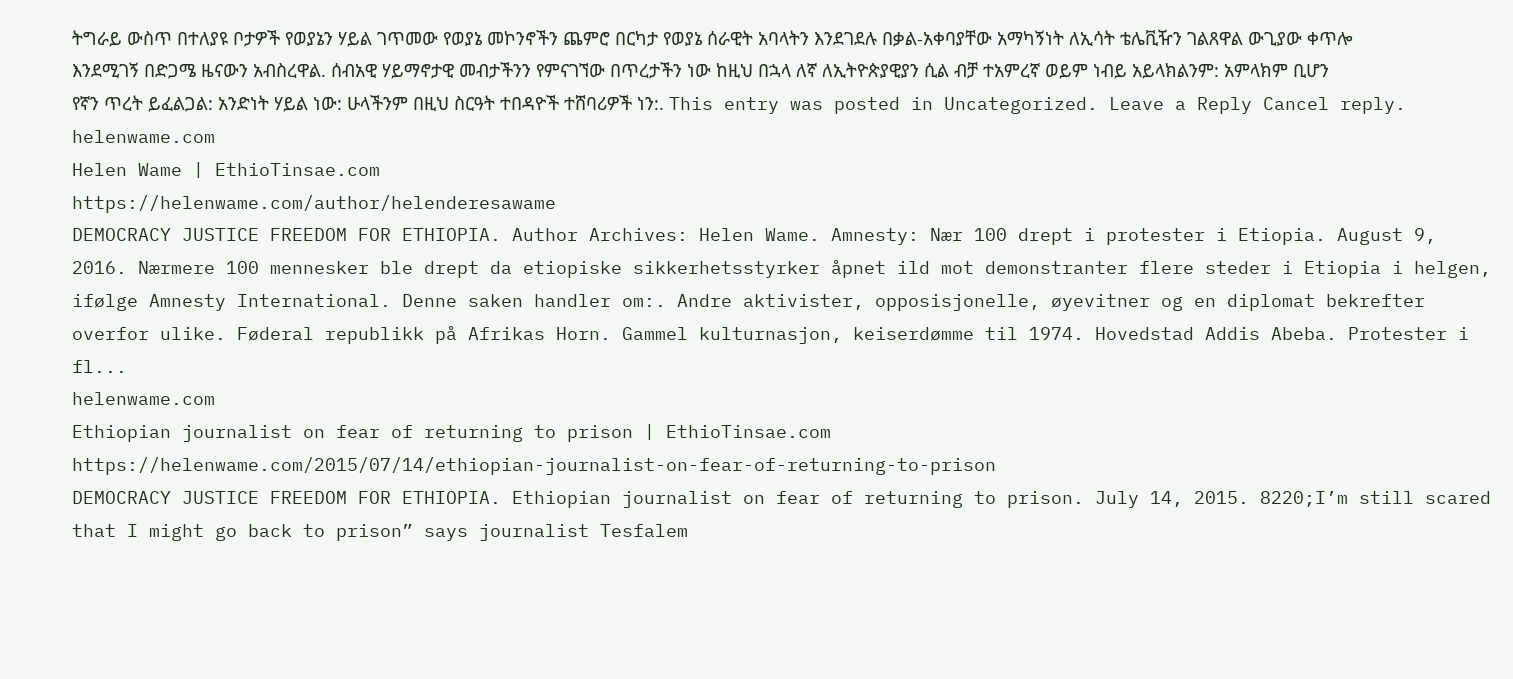ትግራይ ውስጥ በተለያዩ ቦታዎች የወያኔን ሃይል ገጥመው የወያኔ መኮንኖችን ጨምሮ በርካታ የወያኔ ሰራዊት አባላትን እንደገደሉ በቃል-አቀባያቸው አማካኝነት ለኢሳት ቴሌቪዥን ገልጸዋል ውጊያው ቀጥሎ እንደሚገኝ በድጋሜ ዜናውን አብስረዋል. ሰብአዊ ሃይማኖታዊ መብታችንን የምናገኘው በጥረታችን ነው ከዚህ በኋላ ለኛ ለኢትዮጵያዊያን ሲል ብቻ ተአምረኛ ወይም ነብይ አይላክልንም: አምላክም ቢሆን የኛን ጥረት ይፈልጋል: አንድነት ሃይል ነው: ሁላችንም በዚህ ስርዓት ተበዳዮች ተሸባሪዎች ነን:. This entry was posted in Uncategorized. Leave a Reply Cancel reply.
helenwame.com
Helen Wame | EthioTinsae.com
https://helenwame.com/author/helenderesawame
DEMOCRACY JUSTICE FREEDOM FOR ETHIOPIA. Author Archives: Helen Wame. Amnesty: Nær 100 drept i protester i Etiopia. August 9, 2016. Nærmere 100 mennesker ble drept da etiopiske sikkerhetsstyrker åpnet ild mot demonstranter flere steder i Etiopia i helgen, ifølge Amnesty International. Denne saken handler om:. Andre aktivister, opposisjonelle, øyevitner og en diplomat bekrefter overfor ulike. Føderal republikk på Afrikas Horn. Gammel kulturnasjon, keiserdømme til 1974. Hovedstad Addis Abeba. Protester i fl...
helenwame.com
Ethiopian journalist on fear of returning to prison | EthioTinsae.com
https://helenwame.com/2015/07/14/ethiopian-journalist-on-fear-of-returning-to-prison
DEMOCRACY JUSTICE FREEDOM FOR ETHIOPIA. Ethiopian journalist on fear of returning to prison. July 14, 2015. 8220;I’m still scared that I might go back to prison” says journalist Tesfalem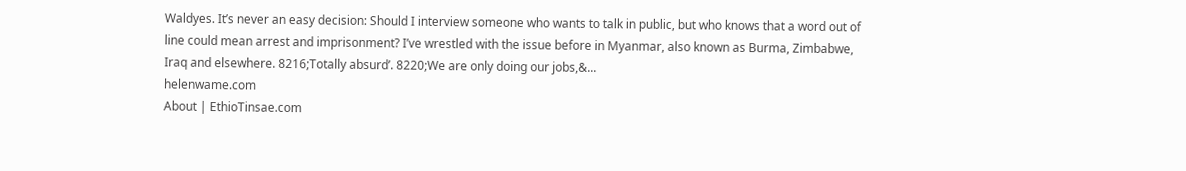Waldyes. It’s never an easy decision: Should I interview someone who wants to talk in public, but who knows that a word out of line could mean arrest and imprisonment? I’ve wrestled with the issue before in Myanmar, also known as Burma, Zimbabwe, Iraq and elsewhere. 8216;Totally absurd’. 8220;We are only doing our jobs,&...
helenwame.com
About | EthioTinsae.com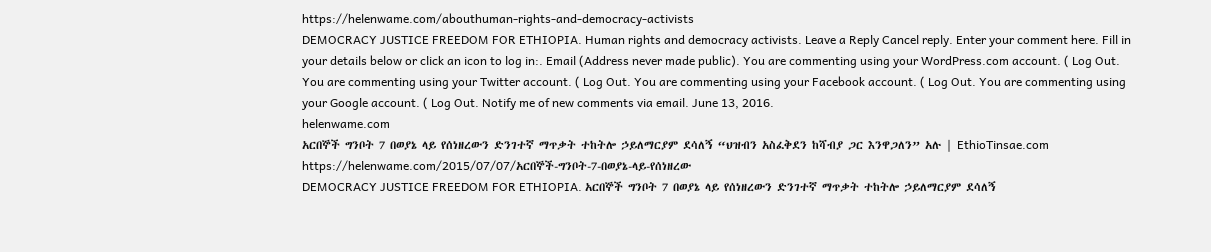https://helenwame.com/abouthuman-rights-and-democracy-activists
DEMOCRACY JUSTICE FREEDOM FOR ETHIOPIA. Human rights and democracy activists. Leave a Reply Cancel reply. Enter your comment here. Fill in your details below or click an icon to log in:. Email (Address never made public). You are commenting using your WordPress.com account. ( Log Out. You are commenting using your Twitter account. ( Log Out. You are commenting using your Facebook account. ( Log Out. You are commenting using your Google account. ( Log Out. Notify me of new comments via email. June 13, 2016.
helenwame.com
አርበኞች ግንቦት 7 በወያኔ ላይ የሰነዘረውን ድንገተኛ ማጥቃት ተከትሎ ኃይለማርያም ደሳለኝ “ህዝብን አስፈቅደን ከሻብያ ጋር እንዋጋለን” አሉ | EthioTinsae.com
https://helenwame.com/2015/07/07/አርበኞች-ግንቦት-7-በወያኔ-ላይ-የሰነዘረው
DEMOCRACY JUSTICE FREEDOM FOR ETHIOPIA. አርበኞች ግንቦት 7 በወያኔ ላይ የሰነዘረውን ድንገተኛ ማጥቃት ተከትሎ ኃይለማርያም ደሳለኝ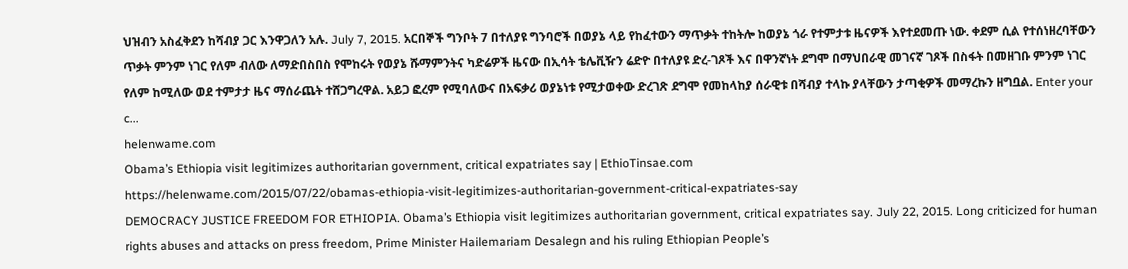ህዝብን አስፈቅደን ከሻብያ ጋር እንዋጋለን አሉ. July 7, 2015. አርበኞች ግንቦት 7 በተለያዩ ግንባሮች በወያኔ ላይ የከፈተውን ማጥቃት ተከትሎ ከወያኔ ጎራ የተምታቱ ዜናዎች እየተደመጡ ነው. ቀደም ሲል የተሰነዘረባቸውን ጥቃት ምንም ነገር የለም ብለው ለማድበስበስ የሞከሩት የወያኔ ሹማምንትና ካድሬዎች ዜናው በኢሳት ቴሌቪዥን ሬድዮ በተለያዩ ድረ-ገጾች እና በዋንኛነት ደግሞ በማህበራዊ መገናኛ ገጾች በስፋት በመዘገቡ ምንም ነገር የለም ከሚለው ወደ ተምታታ ዜና ማሰራጨት ተሸጋግረዋል. አይጋ ፎረም የሚባለውና በአፍቃሪ ወያኔነቱ የሚታወቀው ድረገጽ ደግሞ የመከላከያ ሰራዊቱ በሻብያ ተላኩ ያላቸውን ታጣቂዎች መማረኩን ዘግቧል. Enter your c...
helenwame.com
Obama’s Ethiopia visit legitimizes authoritarian government, critical expatriates say | EthioTinsae.com
https://helenwame.com/2015/07/22/obamas-ethiopia-visit-legitimizes-authoritarian-government-critical-expatriates-say
DEMOCRACY JUSTICE FREEDOM FOR ETHIOPIA. Obama’s Ethiopia visit legitimizes authoritarian government, critical expatriates say. July 22, 2015. Long criticized for human rights abuses and attacks on press freedom, Prime Minister Hailemariam Desalegn and his ruling Ethiopian People’s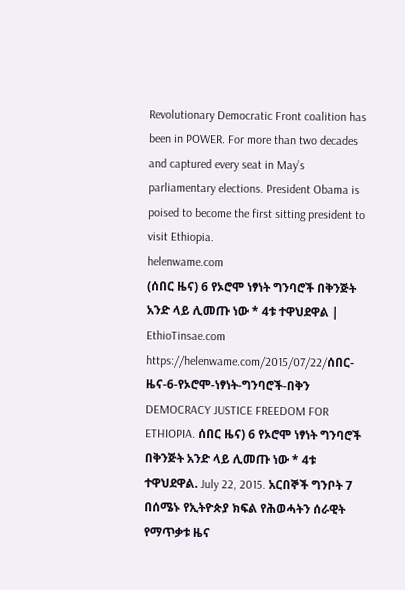Revolutionary Democratic Front coalition has been in POWER. For more than two decades and captured every seat in May’s parliamentary elections. President Obama is poised to become the first sitting president to visit Ethiopia.
helenwame.com
(ሰበር ዜና) 6 የኦሮሞ ነፃነት ግንባሮች በቅንጅት አንድ ላይ ሊመጡ ነው * 4ቱ ተዋህደዋል | EthioTinsae.com
https://helenwame.com/2015/07/22/ሰበር-ዜና-6-የኦሮሞ-ነፃነት-ግንባሮች-በቅን
DEMOCRACY JUSTICE FREEDOM FOR ETHIOPIA. ሰበር ዜና) 6 የኦሮሞ ነፃነት ግንባሮች በቅንጅት አንድ ላይ ሊመጡ ነው * 4ቱ ተዋህደዋል. July 22, 2015. አርበኞች ግንቦት 7 በሰሜኑ የኢትዮጵያ ክፍል የሕወሓትን ሰራዊት የማጥቃቱ ዜና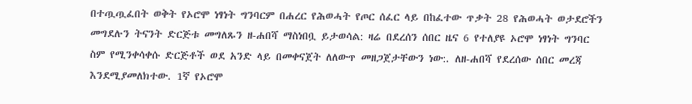በተጧጧፈበት ወቅት የኦሮሞ ነፃነት ግንባርም በሐረር የሕወሓት የጦር ሰፈር ላይ በከፈተው ጥቃት 28 የሕወሓት ወታደሮችን መግደሉን ትናንት ድርጅቱ መግለጹን ዘ-ሐበሻ ማስነበቧ ይታወሳል: ዛሬ በደረሰን ሰበር ዜና 6 የተለያዩ ኦሮሞ ነፃነት ግንባር ስም የሚንቀሳቀሱ ድርጅቶች ወደ አንድ ላይ በመቀናጀት ለለውጥ መዘጋጀታቸውን ነው:. ለዘ-ሐበሻ የደረሰው ሰበር መረጃ እንደሚያመለክተው. 1ኛ የኦሮሞ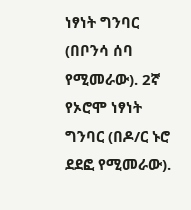ነፃነት ግንባር (በቦንሳ ሰባ የሚመራው). 2ኛ የኦሮሞ ነፃነት ግንባር (በዶ/ር ኑሮ ደደፎ የሚመራው).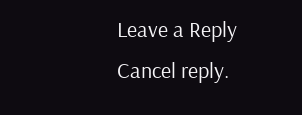Leave a Reply Cancel reply.